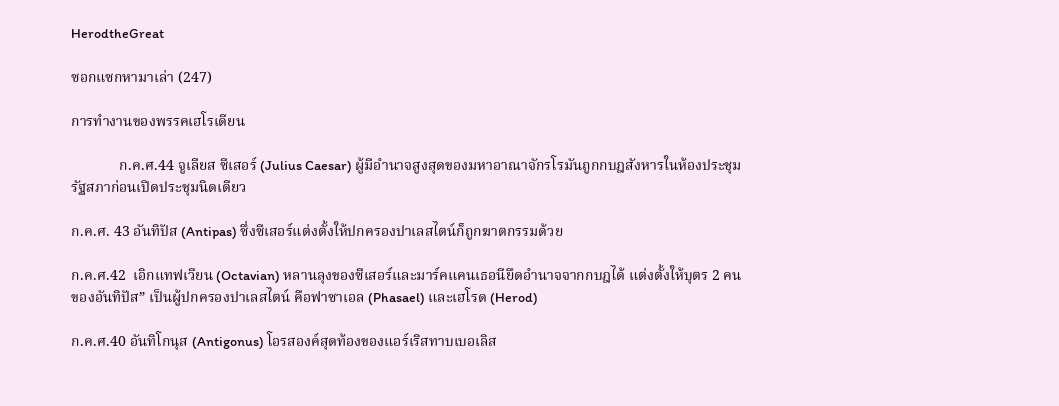HerodtheGreat

ซอกแซกหามาเล่า (247)

การทำงานของพรรคเฮโรเดียน

             ก.ค.ศ.44 จูเลียส ซีเสอร์ (Julius Caesar) ผู้มีอำนาจสูงสุดของมหาอาณาจักรโรมันถูกกบฎสังหารในห้องประชุมรัฐสภาก่อนเปิดประชุมนิดเดียว

ก.ค.ศ. 43 อันทิปัส (Antipas) ซึ่งซีเสอร์แต่งตั้งให้ปกครองปาเลสไตน์ก็ถูกฆาตกรรมด้วย

ก.ค.ศ.42  เอิกแทฟเวียน (Octavian) หลานลุงของซีเสอร์และมาร์คแคนเธอนียึดอำนาจจากกบฎได้ แต่งตั้งให้บุตร 2 คนของอันทิปัส” เป็นผู้ปกครองปาเลสไตน์ คือฟาซาเอล (Phasael) และเฮโรด (Herod)

ก.ค.ศ.40 อันทิโกนุส (Antigonus) โอรสองค์สุดท้องของแอร์เริสทาบเบอเลิส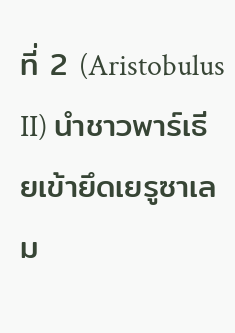ที่ 2 (Aristobulus II) นำชาวพาร์เธียเข้ายึดเยรูซาเลม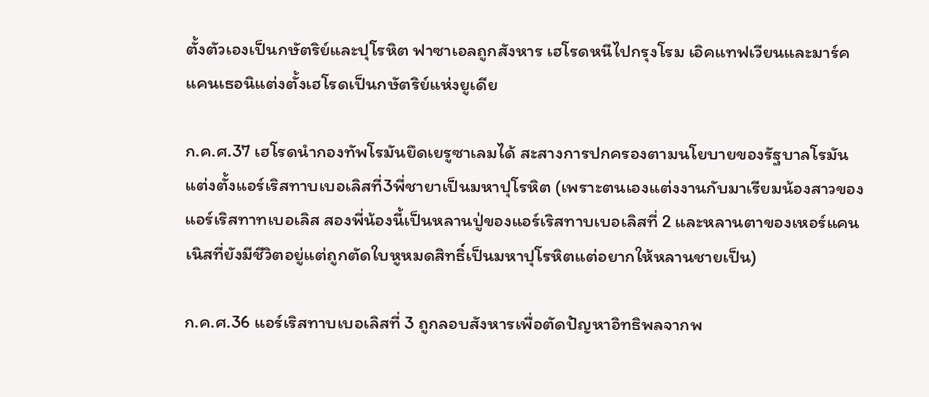ตั้งตัวเองเป็นกษัตริย์และปุโรหิต ฟาซาเอลถูกสังหาร เฮโรดหนีไปกรุงโรม เอิคแทฟเวียนและมาร์คแคนเธอนิแต่งตั้งเฮโรดเป็นกษัตริย์แห่งยูเดีย

ก.ค.ศ.37 เฮโรดนำกองทัพโรมันยึดเยรูซาเลมได้ สะสางการปกครองตามนโยบายของรัฐบาลโรมัน แต่งตั้งแอร์เริสทาบเบอเลิสที่3พี่ชายาเป็นมหาปุโรหิต (เพราะตนเองแต่งงานกับมาเรียมน้องสาวของแอร์เริสทาทเบอเลิส สองพี่น้องนี้เป็นหลานปู่ของแอร์เริสทาบเบอเลิสที่ 2 และหลานตาของเหอร์แคนเนิสที่ยังมีชีวิตอยู่แต่ถูกตัดใบหูหมดสิทธิ์เป็นมหาปุโรหิตแต่อยากให้หลานชายเป็น)

ก.ค.ศ.36 แอร์เริสทาบเบอเลิสที่ 3 ถูกลอบสังหารเพื่อตัดปัญหาอิทธิพลจากพ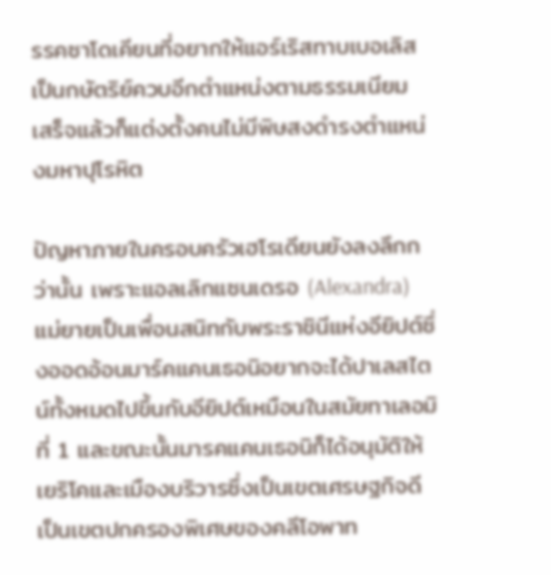รรคซาโดเคียนที่อยากให้แอร์เริสทาบเบอเลิสเป็นกษัตริย์ควบอีกตำแหน่งตามธรรมเนียม เสร็จแล้วก็แต่งตั้งคนไม่มีพิษสงดำรงตำแหน่งมหาปุโรหิต

ปัญหาภายในครอบครัวเฮโรเดียนยังลงลึกกว่านั้น เพราะแอลเลิกแซนเดรอ (Alexandra) แม่ยายเป็นเพื่อนสนิทกับพระราชินีแห่งอียิปต์ซึ่งออดอ้อนมาร์คแคนเธอนิอยากจะได้ปาเลสไตน์ทั้งหมดไปขึ้นกับอียิปต์เหมือนในสมัยทาเลอมิที่ 1 และขณะนั้นมารคแคนเธอนิก็ได้อนุมัติให้เยริโคและเมืองบริวารซึ่งเป็นเขตเศรษฐกิจดีเป็นเขตปกครองพิเศษของคลีโอพาท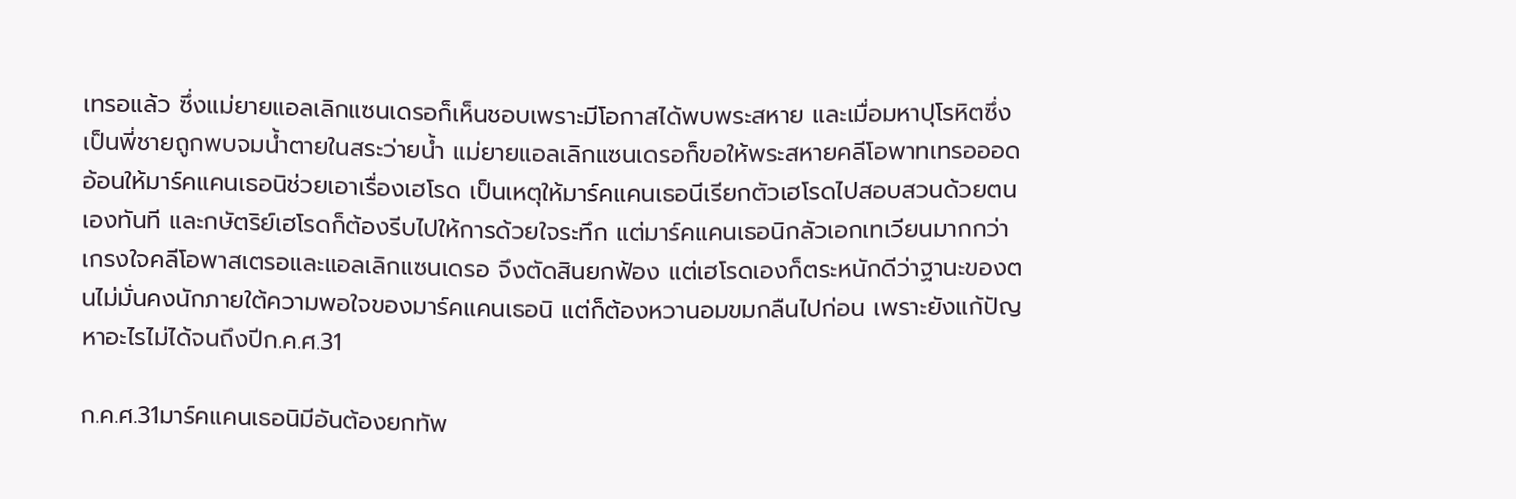เทรอแล้ว ซึ่งแม่ยายแอลเลิกแซนเดรอก็เห็นชอบเพราะมีโอกาสได้พบพระสหาย และเมื่อมหาปุโรหิตซึ่งเป็นพี่ชายถูกพบจมน้ำตายในสระว่ายน้ำ แม่ยายแอลเลิกแซนเดรอก็ขอให้พระสหายคลีโอพาทเทรอออดอ้อนให้มาร์คแคนเธอนิช่วยเอาเรื่องเฮโรด เป็นเหตุให้มาร์คแคนเธอนีเรียกตัวเฮโรดไปสอบสวนด้วยตนเองทันที และกษัตริย์เฮโรดก็ต้องรีบไปให้การด้วยใจระทึก แต่มาร์คแคนเธอนิกลัวเอกเทเวียนมากกว่าเกรงใจคลีโอพาสเตรอและแอลเลิกแซนเดรอ จึงตัดสินยกฟ้อง แต่เฮโรดเองก็ตระหนักดีว่าฐานะของตนไม่มั่นคงนักภายใต้ความพอใจของมาร์คแคนเธอนิ แต่ก็ต้องหวานอมขมกลืนไปก่อน เพราะยังแก้ปัญหาอะไรไม่ได้จนถึงปีก.ค.ศ.31

ก.ค.ศ.31มาร์คแคนเธอนิมีอันต้องยกทัพ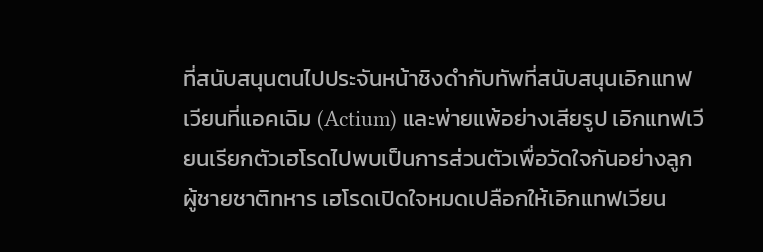ที่สนับสนุนตนไปประจันหน้าชิงดำกับทัพที่สนับสนุนเอิกแทฟเวียนที่แอคเฉิม (Actium) และพ่ายแพ้อย่างเสียรูป เอิกแทฟเวียนเรียกตัวเฮโรดไปพบเป็นการส่วนตัวเพื่อวัดใจกันอย่างลูกผู้ชายชาติทหาร เฮโรดเปิดใจหมดเปลือกให้เอิกแทฟเวียน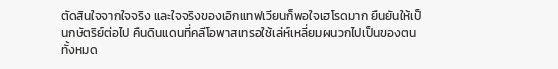ตัดสินใจจากใจจริง และใจจริงของเอิกแทฟเวียนก็พอใจเฮโรดมาก ยืนยันให้เป็นกษัตริย์ต่อไป คืนดินแดนที่คลีโอพาสเทรอใช้เล่ห์เหลี่ยมผนวกไปเป็นของตนทั้งหมด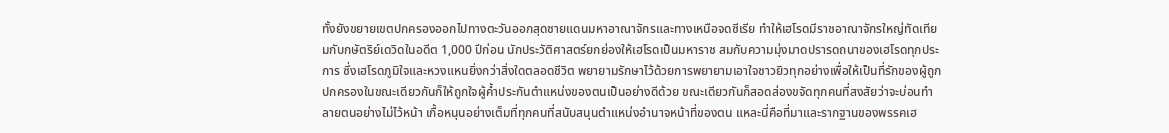ทั้งยังขยายเขตปกครองออกไปทางตะวันออกสุดชายแดนมหาอาณาจักรและทางเหนือจดซีเรีย ทำให้เฮโรดมีราชอาณาจักรใหญ่ทัดเทียมกับกษัตริย์เดวิดในอดีต 1,000 ปีก่อน นักประวัติศาสตร์ยกย่องให้เฮโรดเป็นมหาราช สมกับความมุ่งมาดปรารดถนาของเฮโรดทุกประการ ซึ่งเฮโรดภูมิใจและหวงแหนยิ่งกว่าสิ่งใดตลอดชีวิต พยายามรักษาไว้ด้วยการพยายามเอาใจชาวยิวทุกอย่างเพื่อให้เป็นที่รักของผู้ถูกปกครองในขณะเดียวกันก็ให้ถูกใจผู้ค้ำประกันตำแหน่งของตนเป็นอย่างดีด้วย ขณะเดียวกันก็สอดส่องขจัดทุกคนที่สงสัยว่าจะบ่อนทำลายตนอย่างไม่ไว้หน้า เกื้อหนุนอย่างเต็มที่ทุกคนที่สนับสนุนตำแหน่งอำนาจหน้าที่ของตน แหละนี่คือที่มาและรากฐานของพรรคเฮ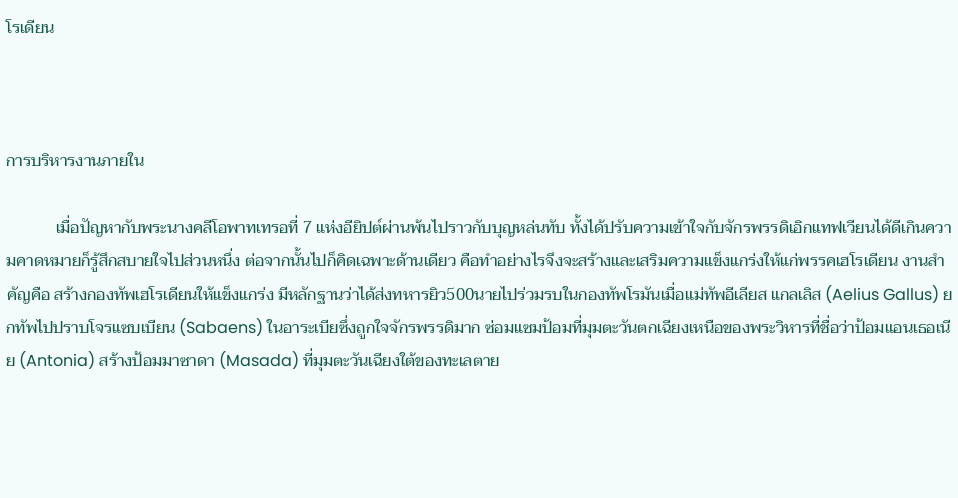โรเดียน



การบริหารงานภายใน

            เมื่อปัญหากับพระนางคลีโอพาทเทรอที่ 7 แห่งอียิปต์ผ่านพ้นไปราวกับบุญหล่นทับ ทั้งได้ปรับความเข้าใจกับจักรพรรดิเอิกแทฟเวียนได้ดีเกินความคาดหมายก็รู้สึกสบายใจไปส่วนหนึ่ง ต่อจากนั้นไปก็คิดเฉพาะด้านเดียว คือทำอย่างไรจึงจะสร้างและเสริมความแข็งแกร่งให้แก่พรรคเฮโรเดียน งานสำคัญคือ สร้างกองทัพเฮโรเดียนให้แข็งแกร่ง มีหลักฐานว่าได้ส่งทหารยิว500นายไปร่วมรบในกองทัพโรมันเมื่อแม่ทัพอีเลียส แกลเลิส (Aelius Gallus) ยกทัพไปปราบโจรแซบเบียน (Sabaens) ในอาระเบียซึ่งถูกใจจักรพรรดิมาก ซ่อมแซมป้อมที่มุมตะวันตกเฉียงเหนือของพระวิหารที่ชื่อว่าป้อมแอนเธอเนีย (Antonia) สร้างป้อมมาซาดา (Masada) ที่มุมตะวันเฉียงใต้ของทะเลตาย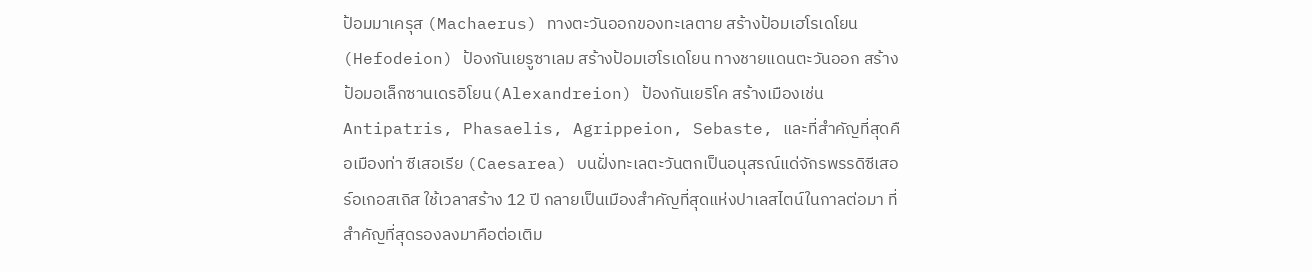ป้อมมาเครุส (Machaerus) ทางตะวันออกของทะเลตาย สร้างป้อมเฮโรเดโยน (Hefodeion) ป้องกันเยรูซาเลม สร้างป้อมเฮโรเดโยน ทางชายแดนตะวันออก สร้างป้อมอเล็กซานเดรอิโยน(Alexandreion) ป้องกันเยริโค สร้างเมืองเช่น Antipatris, Phasaelis, Agrippeion, Sebaste, และที่สำคัญที่สุดคือเมืองท่า ซีเสอเรีย (Caesarea) บนฝั่งทะเลตะวันตกเป็นอนุสรณ์แด่จักรพรรดิซีเสอร์อเกอสเถิส ใช้เวลาสร้าง 12 ปี กลายเป็นเมืองสำคัญที่สุดแห่งปาเลสไตน์ในกาลต่อมา ที่สำคัญที่สุดรองลงมาคือต่อเติม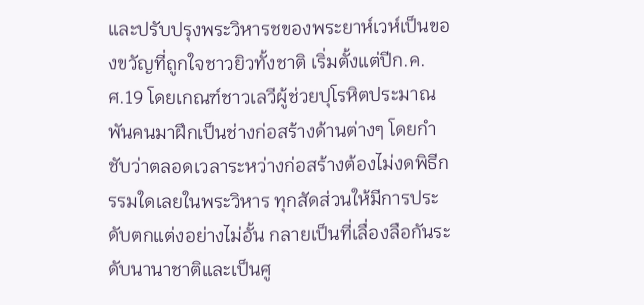และปรับปรุงพระวิหารชของพระยาห์เวห์เป็นของขวัญที่ถูกใจชาวยิวทั้งชาติ เริ่มตั้งแต่ปีก.ค.ศ.19 โดยเกณฑ์ชาวเลวีผู้ช่วยปุโรหิตประมาณพันคนมาฝึกเป็นช่างก่อสร้างด้านต่างๆ โดยกำชับว่าตลอดเวลาระหว่างก่อสร้างต้องไม่งดพิธีกรรมใดเลยในพระวิหาร ทุกสัดส่วนให้มีการประดับตกแต่งอย่างไม่อั้น กลายเป็นที่เลื่องลือกันระดับนานาชาติและเป็นศู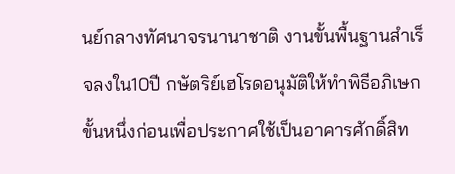นย์กลางทัศนาจรนานาชาติ งานขั้นพื้นฐานสำเร็จลงใน10ปี กษัตริย์เฮโรดอนุมัติให้ทำพิธีอภิเษกขั้นหนึ่งก่อนเพื่อประกาศใช้เป็นอาคารศักดิ์สิท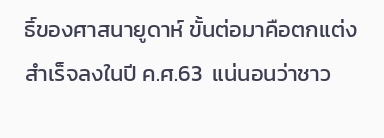ธิ์ของศาสนายูดาห์ ขั้นต่อมาคือตกแต่ง สำเร็จลงในปี ค.ศ.63  แน่นอนว่าชาว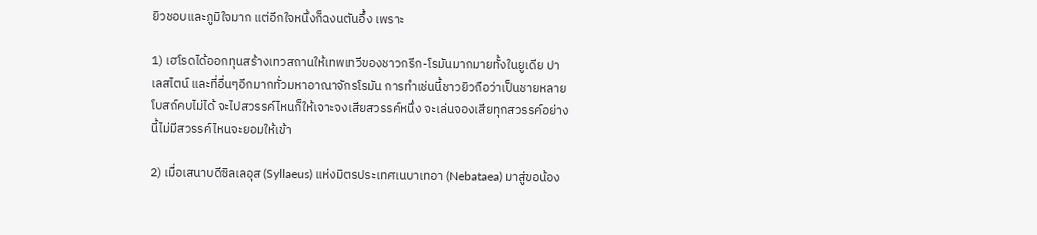ยิวชอบและภูมิใจมาก แต่อีกใจหนึ่งก็ฉงนตันอึ้ง เพราะ

1) เฮโรดได้ออกทุนสร้างเทวสถานให้เทพเทวีของชาวกรีก-โรมันมากมายทั้งในยูเดีย ปาเลสไตน์ และที่อื่นๆอีกมากทั่วมหาอาณาจักรโรมัน การทำเช่นนี้ชาวยิวถือว่าเป็นชายหลายโบสถ์คบไม่ได้ จะไปสวรรค์ไหนก็ให้เจาะจงเสียสวรรค์หนึ่ง จะเล่นจองเสียทุกสวรรค์อย่างนี้ไม่มีสวรรค์ไหนจะยอมให้เข้า

2) เมื่อเสนาบดีซิลเลอุส (Syllaeus) แห่งมิตรประเทศเนบาเทอา (Nebataea) มาสู่ขอน้อง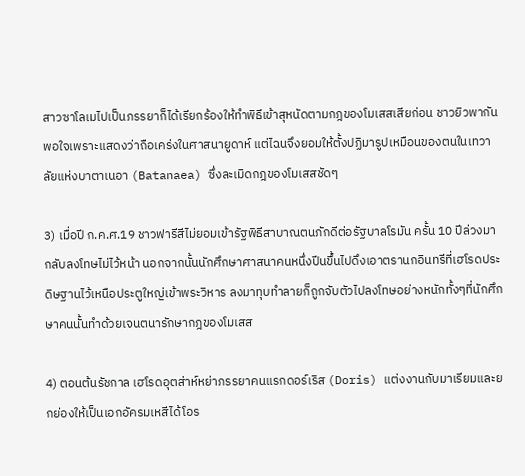สาวซาโลเมไปเป็นภรรยาก็ได้เรียกร้องให้ทำพิธีเข้าสุหนัดตามกฎของโมเสสเสียก่อน ชาวยิวพากันพอใจเพราะแสดงว่าถือเคร่งในศาสนายูดาห์ แต่ไฉนจึงยอมให้ตั้งปฏิมารูปเหมือนของตนในเทวาลัยแห่งบาตาเนอา (Batanaea) ซึ่งละเมิดกฎของโมเสสชัดๆ

3) เมื่อปี ก.ค.ศ.19 ชาวฟารีสีไม่ยอมเข้ารัฐพิธีสาบาณตนภักดีต่อรัฐบาลโรมัน ครั้น 10 ปีล่วงมากลับลงโทษไม่ไว้หน้า นอกจากนั้นนักศึกษาศาสนาคนหนึ่งปีนขึ้นไปดึงเอาตรานกอินทรีที่เฮโรดประดิษฐานไว้เหนือประตูใหญ่เข้าพระวิหาร ลงมาทุบทำลายก็ถูกจับตัวไปลงโทษอย่างหนักทั้งๆที่นักศึกษาคนนั้นทำด้วยเจนตนารักษากฎของโมเสส

4) ตอนต้นรัชกาล เฮโรดอุตส่าห์หย่าภรรยาคนแรกดอร์เริส (Doris) แต่งงานกับมาเรียมและยกย่องให้เป็นเอกอัครมเหสีได้โอร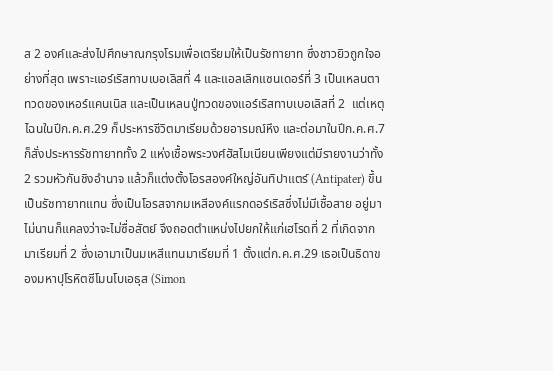ส 2 องค์และส่งไปศึกษาณกรุงโรมเพื่อเตรียมให้เป็นรัชทายาท ซึ่งชาวยิวถูกใจอย่างที่สุด เพราะแอร์เริสทาบเบอเลิสที่ 4 และแอลเลิกแซนเดอร์ที่ 3 เป็นเหลนตาทวดของเหอร์แคนเนิส และเป็นเหลนปู่ทวดของแอร์เริสทาบเบอเลิสที่ 2  แต่เหตุไฉนในปีก.ค.ศ.29 ก็ประหารชีวิตมาเรียมด้วยอารมณ์หึง และต่อมาในปีก.ค.ศ.7 ก็สั่งประหารรัชทายาททั้ง 2 แห่งเชื้อพระวงศ์ฮัสโมเนียนเพียงแต่มีรายงานว่าทั้ง 2 รวมหัวกันชิงอำนาจ แล้วก็แต่งตั้งโอรสองค์ใหญ่อันทิปาแตร์ (Antipater) ขึ้นเป็นรัชทายาทแทน ซึ่งเป็นโอรสจากมเหสีองค์แรกดอร์เริสซึ่งไม่มีเชื้อสาย อยู่มาไม่นานก็แคลงว่าจะไม่ซื่อสัตย์ จึงถอดตำแหน่งไปยกให้แก่เฮโรดที่ 2 ที่เกิดจากมาเรียมที่ 2 ซึ่งเอามาเป็นมเหสีแทนมาเรียมที่ 1 ตั้งแต่ก.ค.ศ.29 เธอเป็นธิดาของมหาปุโรหิตซีโมนโบเอธุส (Simon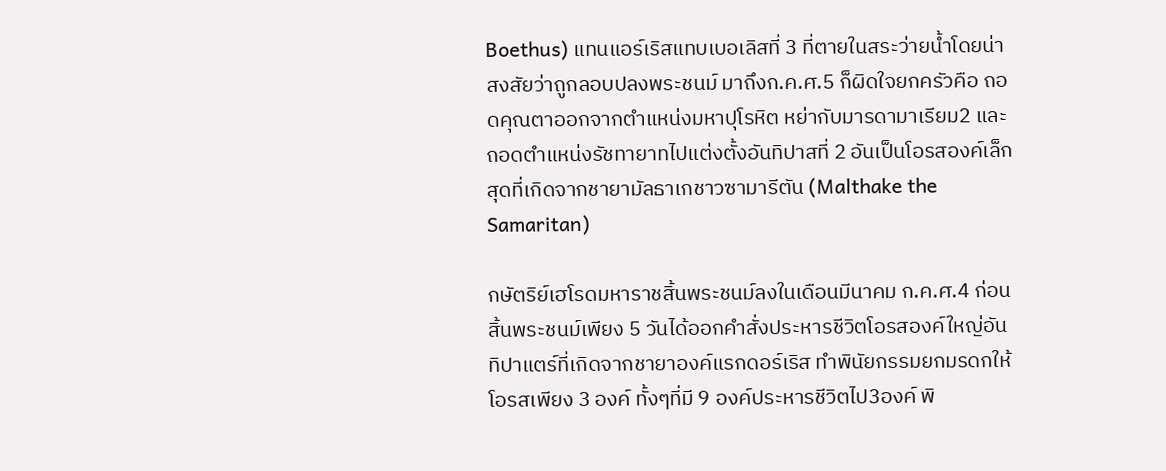Boethus) แทนแอร์เริสแทบเบอเลิสที่ 3 ที่ตายในสระว่ายน้ำโดยน่าสงสัยว่าถูกลอบปลงพระชนม์ มาถึงก.ค.ศ.5 ก็ผิดใจยกครัวคือ ถอดคุณตาออกจากตำแหน่งมหาปุโรหิต หย่ากับมารดามาเรียม2 และถอดตำแหน่งรัชทายาทไปแต่งตั้งอันทิปาสที่ 2 อันเป็นโอรสองค์เล็กสุดที่เกิดจากชายามัลธาเกชาวซามารีตัน (Malthake the Samaritan)

กษัตริย์เฮโรดมหาราชสิ้นพระชนม์ลงในเดือนมีนาคม ก.ค.ศ.4 ก่อนสิ้นพระชนม์เพียง 5 วันได้ออกคำสั่งประหารชีวิตโอรสองค์ใหญ่อันทิปาแตร์ที่เกิดจากชายาองค์แรกดอร์เริส ทำพินัยกรรมยกมรดกให้โอรสเพียง 3 องค์ ทั้งๆที่มี 9 องค์ประหารชีวิตไป3องค์ พิ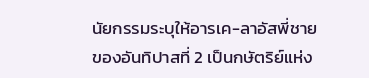นัยกรรมระบุให้อารเค-ลาอัสพี่ชายของอันทิปาสที่ 2 เป็นกษัตริย์แห่ง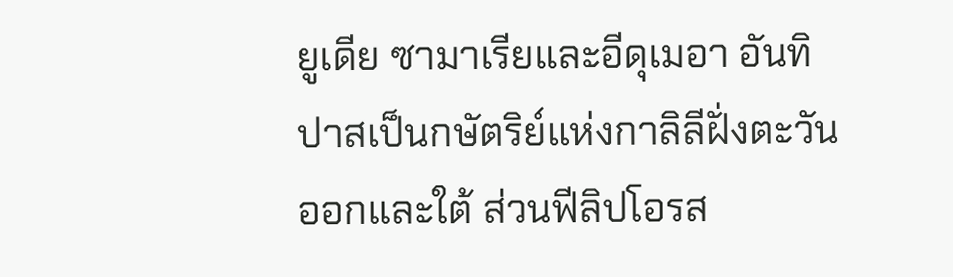ยูเดีย ซามาเรียและอีดุเมอา อันทิปาสเป็นกษัตริย์แห่งกาลิลีฝั่งตะวันออกและใต้ ส่วนฟีลิปโอรส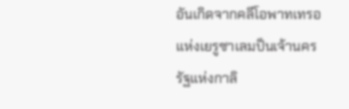อันเกิดจากคลีโอพาทเทรอแห่งเยรูซาเลมป็นเจ้านครรัฐแห่งกาลิ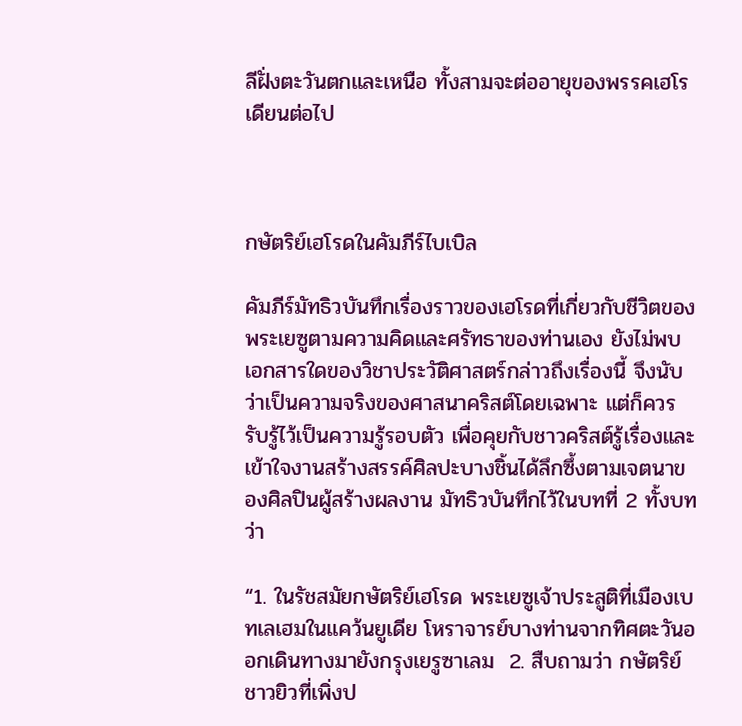ลีฝั่งตะวันตกและเหนือ ทั้งสามจะต่ออายุของพรรคเฮโรเดียนต่อไป



กษัตริย์เฮโรดในคัมภีร์ไบเบิล

คัมภีร์มัทธิวบันทึกเรื่องราวของเฮโรดที่เกี่ยวกับชีวิตของพระเยซูตามความคิดและศรัทธาของท่านเอง ยังไม่พบเอกสารใดของวิชาประวัติศาสตร์กล่าวถึงเรื่องนี้ จึงนับว่าเป็นความจริงของศาสนาคริสต์โดยเฉพาะ แต่ก็ควรรับรู้ไว้เป็นความรู้รอบตัว เพื่อคุยกับชาวคริสต์รู้เรื่องและเข้าใจงานสร้างสรรค์ศิลปะบางชิ้นได้ลึกซึ้งตามเจตนาของศิลปินผู้สร้างผลงาน มัทธิวบันทึกไว้ในบทที่ 2 ทั้งบทว่า

“1. ในรัชสมัยกษัตริย์เฮโรด พระเยซูเจ้าประสูติที่เมืองเบทเลเฮมในแคว้นยูเดีย โหราจารย์บางท่านจากทิศตะวันออกเดินทางมายังกรุงเยรูซาเลม  2. สืบถามว่า กษัตริย์ชาวยิวที่เพิ่งป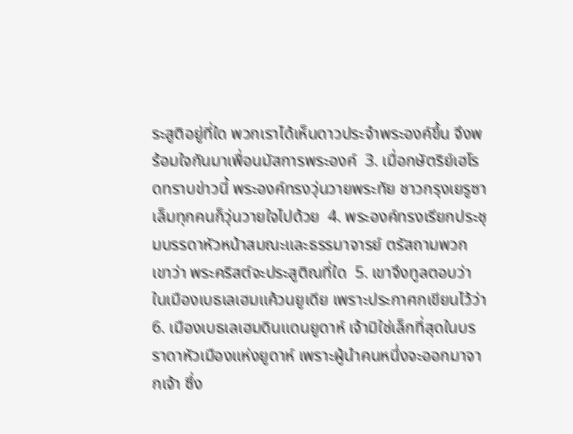ระสูติอยู่ที่ใด พวกเราได้เห็นดาวประจำพระองค์ขึ้น จึงพร้อมใจกันมาเพื่อนมัสการพระองค์  3. เมื่อกษัตริย์เฮโรดทราบข่าวนี้ พระองค์ทรงวุ่นวายพระทัย ชาวกรุงเยรูซาเล็มทุกคนก็วุ่นวายใจไปด้วย  4. พระองค์ทรงเรียกประชุมบรรดาหัวหน้าสมณะและธรรมาจารย์ ตรัสถามพวกเขาว่า พระคริสต์จะประสูติณที่ใด  5. เขาจึงทูลตอบว่า ในเมืองเบธเลเฮมแค้วนยูเดีย เพราะประกาศกเขียนไว้ว่า 6. เมืองเบธเลเฮมดินแดนยูดาห์ เจ้ามิใช่เล็กที่สุดในบรราดาหัวเมืองแห่งยูดาห์ เพราะผู้นำคนหนึ่งจะออกมาจากเจ้า ซึ่ง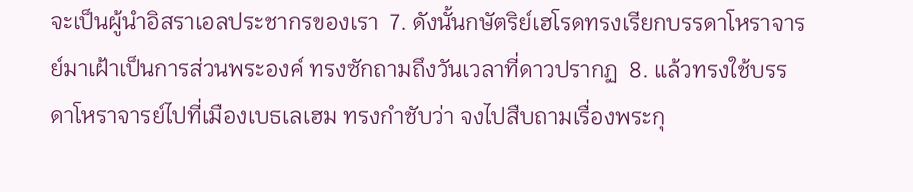จะเป็นผู้นำอิสราเอลประชากรของเรา  7. ดังนั้นกษัตริย์เฮโรดทรงเรียกบรรดาโหราจารย์มาเฝ้าเป็นการส่วนพระองค์ ทรงซักถามถึงวันเวลาที่ดาวปรากฏ  8. แล้วทรงใช้บรรดาโหราจารย์ไปที่เมืองเบธเลเฮม ทรงกำชับว่า จงไปสืบถามเรื่องพระกุ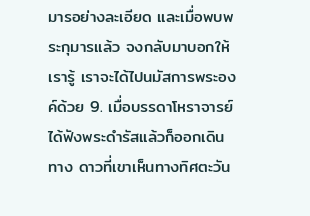มารอย่างละเอียด และเมื่อพบพระกุมารแล้ว จงกลับมาบอกให้เรารู้ เราจะได้ไปนมัสการพระองค์ด้วย 9. เมื่อบรรดาโหราจารย์ได้ฟังพระดำรัสแล้วก็ออกเดินทาง ดาวที่เขาเห็นทางทิศตะวัน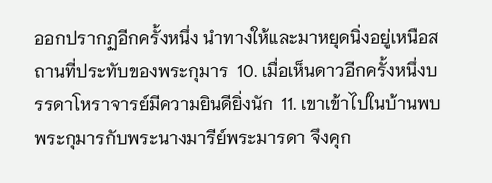ออกปรากฏอีกครั้งหนึ่ง นำทางให้และมาหยุดนิ่งอยู่เหนือสถานที่ประทับของพระกุมาร  10. เมื่อเห็นดาวอีกครั้งหนึ่งบรรดาโหราจารย์มีความยินดียิ่งนัก  11. เขาเข้าไปในบ้านพบพระกุมารกับพระนางมารีย์พระมารดา จึงคุก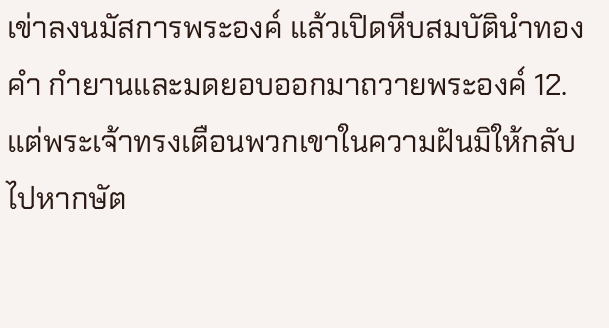เข่าลงนมัสการพระองค์ แล้วเปิดหีบสมบัตินำทองคำ กำยานและมดยอบออกมาถวายพระองค์ 12. แต่พระเจ้าทรงเตือนพวกเขาในความฝันมิให้กลับไปหากษัต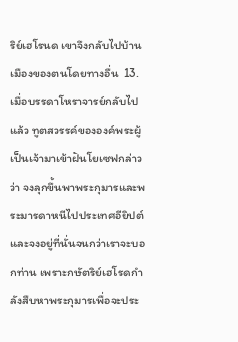ริย์เฮโรนด เขาจึงกลับไปบ้านเมืองของตนโดยทางอื่น  13. เมื่อบรรดาโหราจารย์กลับไปแล้ว ทูตสวรรค์ขององค์พระผู้เป็นเจ้ามาเข้าฝันโยเซฟกล่าวว่า จงลุกขึ้นพาพระกุมารและพระมารดาหนีไปประเทศอียิปต์ และจงอยู่ที่นั่นจนกว่าเราจะบอกท่าน เพราะกษัตริย์เฮโรดกำลังสืบหาพระกุมารเพื่อจะประ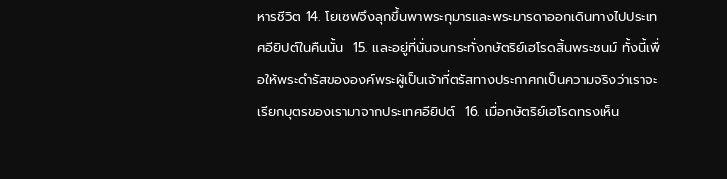หารชีวิต 14. โยเซฟจึงลุกขึ้นพาพระกุมารและพระมารดาออกเดินทางไปประเทศอียิปต์ในคืนนั้น  15. และอยู่ที่นั่นจนกระทั่งกษัตริย์เฮโรดสิ้นพระชนม์ ทั้งนี้เพื่อให้พระดำรัสขององค์พระผู้เป็นเจ้าที่ตรัสทางประกาศกเป็นความจริงว่าเราจะเรียกบุตรของเรามาจากประเทศอียิปต์  16. เมื่อกษัตริย์เฮโรดทรงเห็น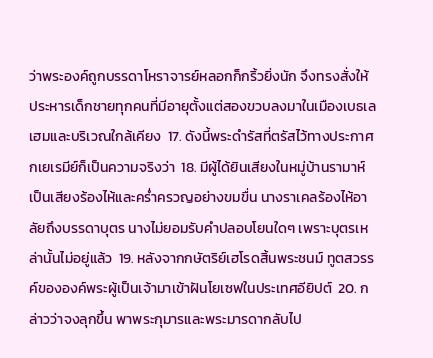ว่าพระองค์ถูกบรรดาโหราจารย์หลอกก็กริ้วยิ่งนัก จึงทรงสั่งให้ประหารเด็กชายทุกคนที่มีอายุตั้งแต่สองขวบลงมาในเมืองเบธเลเฮมและบริเวณใกล้เคียง  17. ดังนี้พระดำรัสที่ตรัสไว้ทางประกาศกเยเรมีย์ก็เป็นความจริงว่า  18. มีผู้ได้ยินเสียงในหมู่บ้านรามาห์ เป็นเสียงร้องไห้และคร่ำครวญอย่างขมขื่น นางราเคลร้องไห้อาลัยถึงบรรดาบุตร นางไม่ยอมรับคำปลอบโยนใดๆ เพราะบุตรเหล่านั้นไม่อยู่แล้ว  19. หลังจากกษัตริย์เฮโรดสิ้นพระชนม์ ทูตสวรรค์ขององค์พระผู้เป็นเจ้ามาเข้าฝันโยเซฟในประเทศอียิปต์  20. กล่าวว่าจงลุกขึ้น พาพระกุมารและพระมารดากลับไป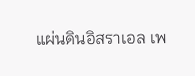แผ่นดินอิสราเอล เพ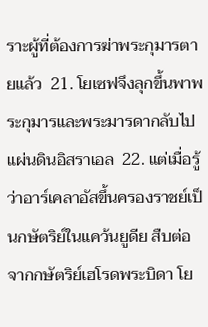ราะผู้ที่ต้องการฆ่าพระกุมารตายแล้ว  21. โยเซฟจึงลุกขึ้นพาพระกุมารและพระมารดากลับไปแผ่นดินอิสราเอล  22. แต่เมื่อรู้ว่าอาร์เคลาอัสขึ้นครองราชย์เป็นกษัตริย์ในแคว้นยูดีย สืบต่อจากกษัตริย์เฮโรดพระบิดา โย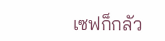เซฟก็กลัว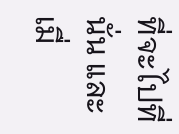ที่จะไปที่นั่น และเมื่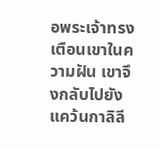อพระเจ้าทรงเตือนเขาในความฝัน เขาจึงกลับไปยังแคว้นกาลิลี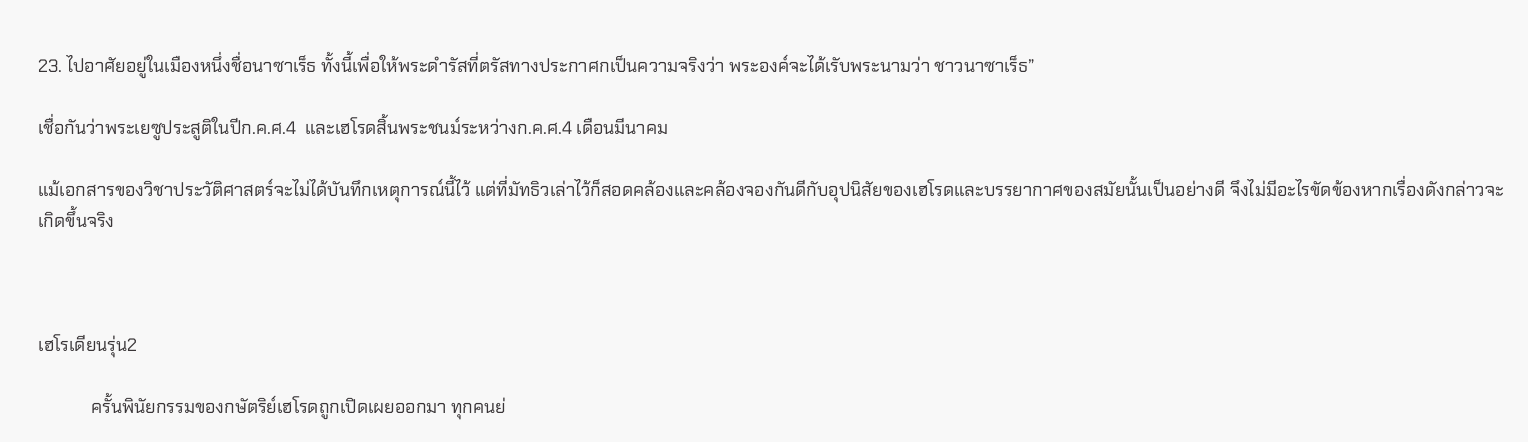23. ไปอาศัยอยู่ในเมืองหนึ่งชื่อนาซาเร็ธ ทั้งนี้เพื่อให้พระดำรัสที่ตรัสทางประกาศกเป็นความจริงว่า พระองค์จะได้เรับพระนามว่า ชาวนาซาเร็ธ”

เชื่อกันว่าพระเยซูประสูติในปีก.ค.ศ.4  และเฮโรดสิ้นพระชนม์ระหว่างก.ค.ศ.4 เดือนมีนาคม

แม้เอกสารของวิชาประวัติศาสตร์จะไม่ได้บันทึกเหตุการณ์นี้ไว้ แต่ที่มัทธิวเล่าไว้ก็สอดคล้องและคล้องจองกันดีกับอุปนิสัยของเฮโรดและบรรยากาศของสมัยนั้นเป็นอย่างดี จึงไม่มีอะไรขัดข้องหากเรื่องดังกล่าวจะเกิดขึ้นจริง



เฮโรเดียนรุ่น2

            ครั้นพินัยกรรมของกษัตริย์เฮโรดถูกเปิดเผยออกมา ทุกคนย่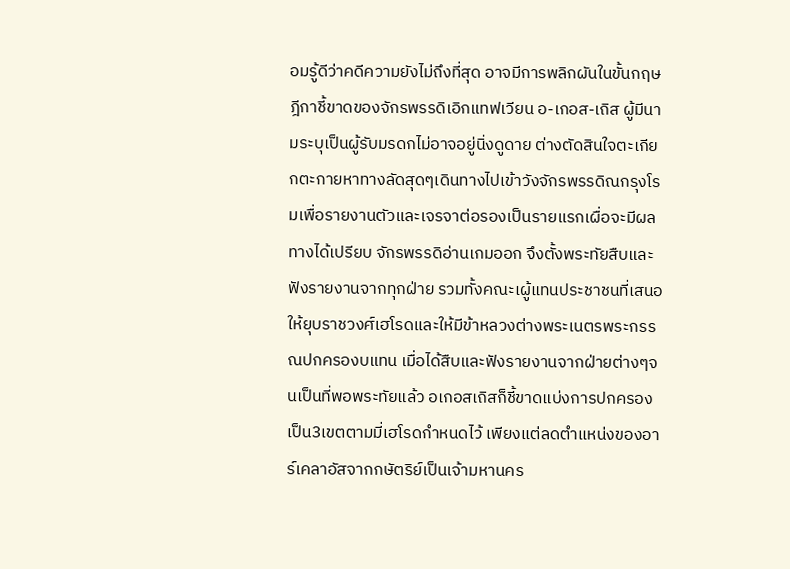อมรู้ดีว่าคดีความยังไม่ถึงที่สุด อาจมีการพลิกผันในขั้นกฤษฎีกาชี้ขาดของจักรพรรดิเอิกแทฟเวียน อ-เกอส-เถิส ผู้มีนามระบุเป็นผู้รับมรดกไม่อาจอยู่นิ่งดูดาย ต่างตัดสินใจตะเกียกตะกายหาทางลัดสุดๆเดินทางไปเข้าวังจักรพรรดิณกรุงโรมเพื่อรายงานตัวและเจรจาต่อรองเป็นรายแรกเผื่อจะมีผลทางได้เปรียบ จักรพรรดิอ่านเกมออก จึงตั้งพระทัยสืบและฟังรายงานจากทุกฝ่าย รวมทั้งคณะเผู้แทนประชาชนที่เสนอให้ยุบราชวงศ์เฮโรดและให้มีข้าหลวงต่างพระเนตรพระกรรณปกครองบแทน เมื่อได้สืบและฟังรายงานจากฝ่ายต่างๆจนเป็นที่พอพระทัยแล้ว อเกอสเถิสก็ชี้ขาดแบ่งการปกครองเป็น3เขตตามมี่เฮโรดกำหนดไว้ เพียงแต่ลดตำแหน่งของอาร์เคลาอัสจากกษัตริย์เป็นเจ้ามหานคร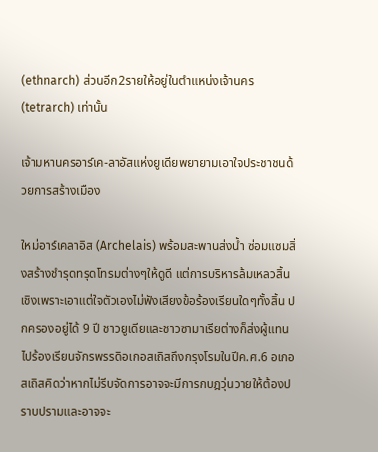(ethnarch) ส่วนอีก2รายให้อยู่ในตำแหน่งเจ้านคร (tetrarch) เท่านั้น

เจ้ามหานครอาร์เค-ลาอัสแห่งยูเดียพยายามเอาใจประชาชนด้วยการสร้างเมือง

ใหม่อาร์เคลาอิส (Archelais) พร้อมสะพานส่งน้ำ ซ่อมแซมสิ่งสร้างชำรุดทรุดโทรมต่างๆให้ดูดี แต่การบริหารล้มเหลวสิ้นเชิงเพราะเอาแต่ใจตัวเองไม่ฟังเสียงข้อร้องเรียนใดๆทั้งสิ้น ปกครองอยู่ได้ 9 ปี ชาวยูเดียและชาวซามาเรียต่างก็ส่งผู้แทนไปร้องเรียนจักรพรรดิอเกอสเถิสถึงกรุงโรมในปีค.ศ.6 อเกอสเถิสคิดว่าหากไม่รีบจัดการอาจจะมีการกบฎวุ่นวายให้ต้องปราบปรามและอาจจะ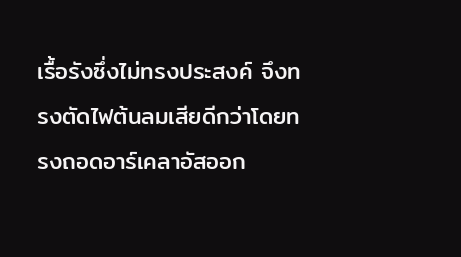เรื้อรังซึ่งไม่ทรงประสงค์ จึงทรงตัดไฟต้นลมเสียดีกว่าโดยทรงถอดอาร์เคลาอัสออก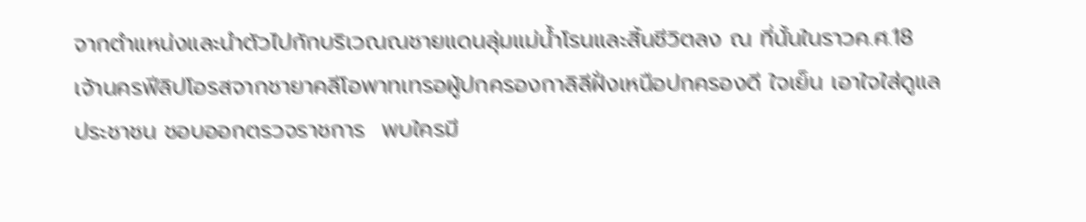จากตำแหน่งและนำตัวไปกักบริเวณณชายแดนลุ่มแม่น้ำโรนและสิ้นชีวิตลง ณ ที่นั้นในราวค.ศ.18         เจ้านครฟีลิปโอรสจากชายาคลีโอพาทเทรอผู้ปกครองกาลิลีฝั่งเหนือปกครองดี ใจเย็น เอาใจใส่ดูแลประชาชน ชอบออกตรวจราชการ  พบใครมี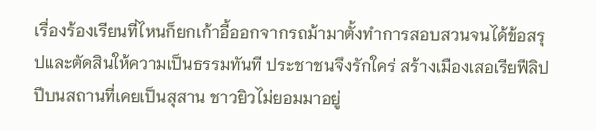เรื่องร้องเรียนที่ไหนก็ยกเก้าอี้ออกจากรถม้ามาตั้งทำการสอบสวนจนได้ข้อสรุปและตัดสินให้ความเป็นธรรมทันที ประชาชนจึงรักใคร่ สร้างเมืองเสอเรียฟีลิปปีบนสถานที่เคยเป็นสุสาน ชาวยิวไม่ยอมมาอยู่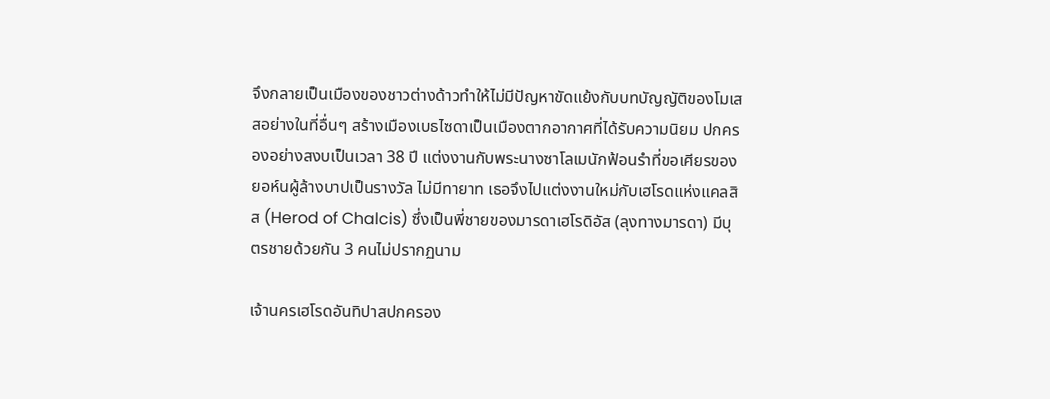จึงกลายเป็นเมืองของชาวต่างด้าวทำให้ไม่มีปัญหาขัดแย้งกับบทบัญญัติของโมเสสอย่างในที่อื่นๆ สร้างเมืองเบธไซดาเป็นเมืองตากอากาศที่ได้รับความนิยม ปกครองอย่างสงบเป็นเวลา 38 ปี แต่งงานกับพระนางซาโลเมนักฟ้อนรำที่ขอเศียรของยอห์นผู้ล้างบาปเป็นรางวัล ไม่มีทายาท เธอจึงไปแต่งงานใหม่กับเฮโรดแห่งแคลสิส (Herod of Chalcis) ซึ่งเป็นพี่ชายของมารดาเฮโรดิอัส (ลุงทางมารดา) มีบุตรชายด้วยกัน 3 คนไม่ปรากฏนาม

เจ้านครเฮโรดอันทิปาสปกครอง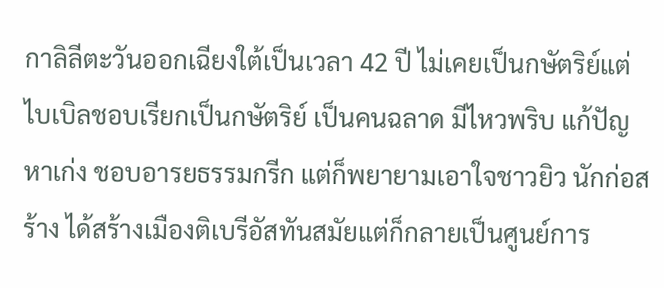กาลิลีตะวันออกเฉียงใต้เป็นเวลา 42 ปี ไม่เคยเป็นกษัตริย์แต่ไบเบิลชอบเรียกเป็นกษัตริย์ เป็นคนฉลาด มีไหวพริบ แก้ปัญหาเก่ง ชอบอารยธรรมกรีก แต่ก็พยายามเอาใจชาวยิว นักก่อสร้าง ได้สร้างเมืองติเบรีอัสทันสมัยแต่ก็กลายเป็นศูนย์การ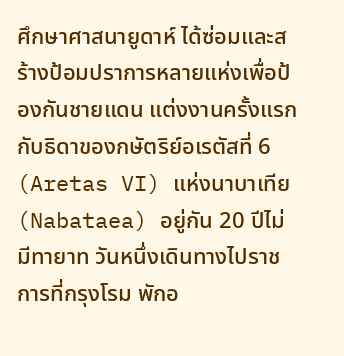ศึกษาศาสนายูดาห์ ได้ซ่อมและสร้างป้อมปราการหลายแห่งเพื่อป้องกันชายแดน แต่งงานครั้งแรกกับธิดาของกษัตริย์อเรตัสที่ 6 (Aretas VI) แห่งนาบาเทีย (Nabataea) อยู่กัน 20 ปีไม่มีทายาท วันหนึ่งเดินทางไปราชการที่กรุงโรม พักอ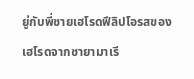ยู่กับพี่ชายเฮโรดฟีลิปโอรสของเฮโรดจากชายามาเรี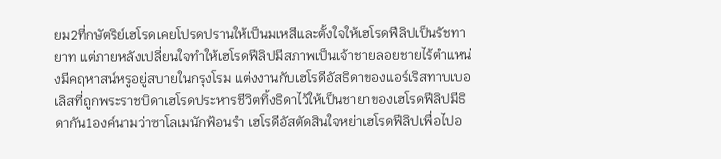ยม2ที่กษัตริย์เฮโรดเคยโปรดปรานให้เป็นมเหสีและตั้งใจให้เฮโรดฟีลิปเป็นรัชทายาท แต่ภายหลังเปลี่ยนใจทำให้เฮโรดฟีลิปมีสภาพเป็นเจ้าชายลอยชายไร้ตำแหน่งมีคฤหาสน์หรูอยู่สบายในกรุงโรม แต่งงานกับเฮโรดีอัสธิดาของแอร์เริสทาบเบอเลิสที่ถูกพระราชบิดาเฮโรดประหารชีวิตทิ้งธิดาไว้ให้เป็นชายาของเฮโรดฟีลิปมีธิดากัน1องค์นามว่าซาโลเมนักฟ้อนรำ เฮโรดีอัสตัดสินใจหย่าเฮโรดฟีลิปเพื่อไปอ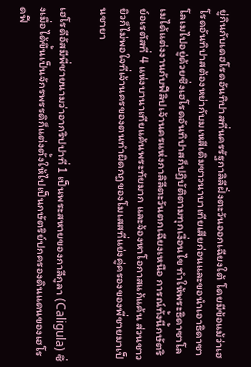ยู่กินกับเดฮโรดอันทิปาสที่นครรัฐกาลิลีฝั่งตะวันออกเฉียงใต้ โดยมีข้อแม้ว่าเฮโรดอันทิปาสต้องหย่ากับมเหสีเดิมชาวนาบาเทียเสียก่อนและขอนำเอาธิดาซาโลเมไปอยู่ด้วยซึ่งเฮโรดอันทิปาสก็ปฏิบัติตามทุกเงื่อนไข ทำให้พระธิดาซาโลเมได้แต่งงานกับฟีลิปเจ้านครแห่งกาลิลีตะวันตกเฉียงเหนือ การณ์ทั้งนี้กษัตริย์อเรตัสที่ 4 แห่งบานาเทียแค้นพระทัยมาก และจ้องหาโอกาสแก้แค้น ส่วนชาวยิวก็ไม่พอใจที่เจ้านครของตนทำผิดกฎของโมเสสที่แย่งคู่ครองของพี่ชายมาเป็นชายา

เฮโรดีอัสมีพี่ชายนามว่าอากริปปาที่ 1 เป็นพระสหายของกาลีกูลา (Caligula) ซึ่งเมื่อได้ขึ้นเป็นจักรพรรดิก็แต่งตั้งให้ไปเป็นกษัตริย์ปกครองดินแดนของเฮโรดฟี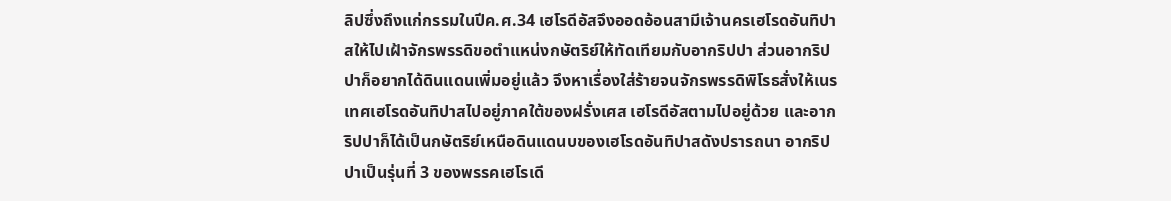ลิปซึ่งถึงแก่กรรมในปีค.ศ.34 เฮโรดีอัสจึงออดอ้อนสามีเจ้านครเฮโรดอันทิปาสให้ไปเฝ้าจักรพรรดิขอตำแหน่งกษัตริย์ให้ทัดเทียมกับอากริปปา ส่วนอากริปปาก็อยากได้ดินแดนเพิ่มอยู่แล้ว จึงหาเรื่องใส่ร้ายจนจักรพรรดิพิโรธสั่งให้เนรเทศเฮโรดอันทิปาสไปอยู่ภาคใต้ของฝรั่งเศส เฮโรดีอัสตามไปอยู่ด้วย และอากริปปาก็ได้เป็นกษัตริย์เหนือดินแดนบของเฮโรดอันทิปาสดังปรารถนา อากริปปาเป็นรุ่นที่ 3 ของพรรคเฮโรเดี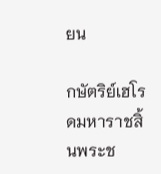ยน

กษัตริย์เฮโรดมหาราชสิ้นพระช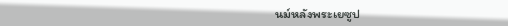นม์หลังพระเยซูป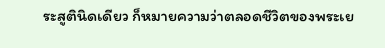ระสูตินิดเดียว ก็หมายความว่าตลอดชีวิตของพระเย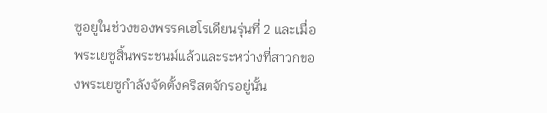ซูอยูในช่วงของพรรคเฮโรเดียนรุ่นที่ 2 และเมื่อพระเยซูสิ้นพระชนม์แล้วและระหว่างที่สาวกของพระเยซูกำลังจัดตั้งคริสตจักรอยู่นั้น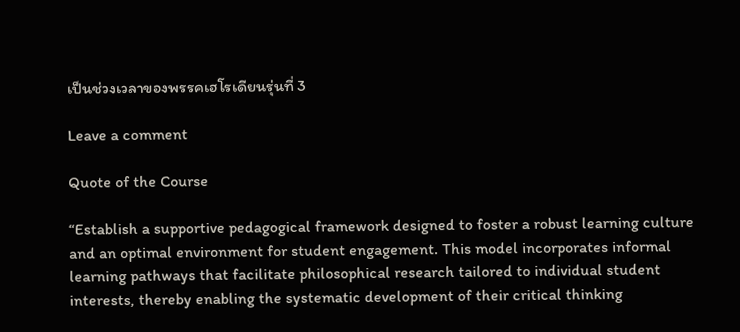เป็นช่วงเวลาของพรรคเฮโรเดียนรุ่นที่ 3

Leave a comment

Quote of the Course

“Establish a supportive pedagogical framework designed to foster a robust learning culture and an optimal environment for student engagement. This model incorporates informal learning pathways that facilitate philosophical research tailored to individual student interests, thereby enabling the systematic development of their critical thinking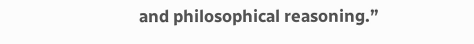and philosophical reasoning.”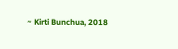~ Kirti Bunchua, 2018